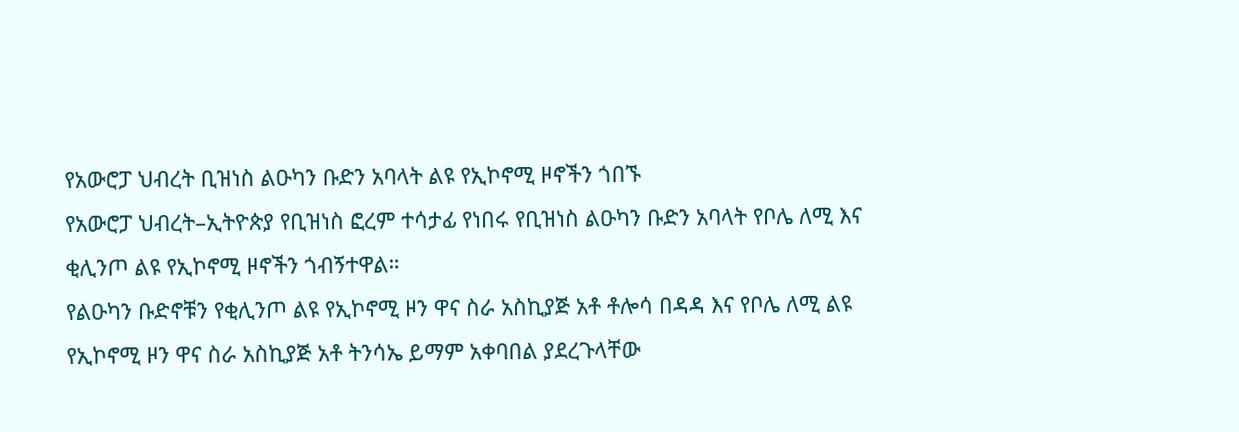የአውሮፓ ህብረት ቢዝነስ ልዑካን ቡድን አባላት ልዩ የኢኮኖሚ ዞኖችን ጎበኙ
የአውሮፓ ህብረት–ኢትዮጵያ የቢዝነስ ፎረም ተሳታፊ የነበሩ የቢዝነስ ልዑካን ቡድን አባላት የቦሌ ለሚ እና ቂሊንጦ ልዩ የኢኮኖሚ ዞኖችን ጎብኝተዋል።
የልዑካን ቡድኖቹን የቂሊንጦ ልዩ የኢኮኖሚ ዞን ዋና ስራ አስኪያጅ አቶ ቶሎሳ በዳዳ እና የቦሌ ለሚ ልዩ የኢኮኖሚ ዞን ዋና ስራ አስኪያጅ አቶ ትንሳኤ ይማም አቀባበል ያደረጉላቸው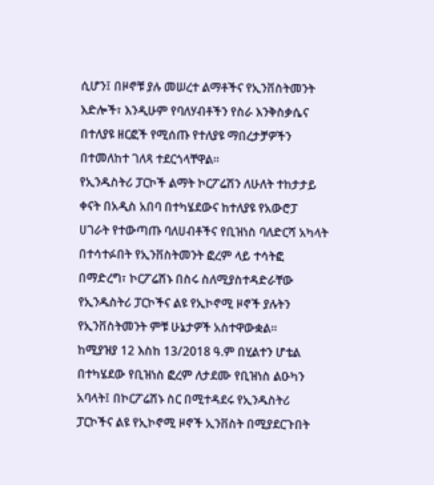ሲሆን፤ በዞኖቹ ያሉ መሠረተ ልማቶችና የኢንቨስትመንት እድሎች፣ እንዲሁም የባለሃብቶችን የስራ እንቅስቃሴና በተለያዩ ዘርፎች የሚሰጡ የተለያዩ ማበረታቻዎችን በተመለከተ ገለጻ ተደርጎላቸዋል።
የኢንዱስትሪ ፓርኮች ልማት ኮርፖሬሽን ለሁለት ተከታታይ ቀናት በአዲስ አበባ በተካሄደውና ከተለያዩ የአውሮፓ ሀገራት የተውጣጡ ባለሀብቶችና የቢዝነስ ባለድርሻ አካላት በተሳተፉበት የኢንቨስትመንት ፎረም ላይ ተሳትፎ በማድረግ፣ ኮርፖሬሽኑ በስሩ ስለሚያስተዳድራቸው የኢንዱስትሪ ፓርኮችና ልዩ የኢኮኖሚ ዞኖች ያሉትን የኢንቨስትመንት ምቹ ሁኔታዎች አስተዋውቋል።
ከሚያዝያ 12 እስከ 13/2018 ዓ.ም በሂልተን ሆቴል በተካሄደው የቢዝነስ ፎረም ለታደሙ የቢዝነስ ልዑካን አባላት፤ በኮርፖሬሽኑ ስር በሚተዳደሩ የኢንዱስትሪ ፓርኮችና ልዩ የኢኮኖሚ ዞኖች ኢንቨስት በሚያደርጉበት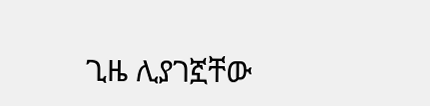ጊዜ ሊያገኟቸው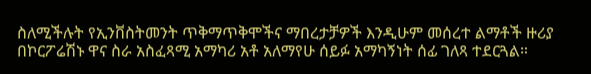ስለሚችሉት የኢንቨስትመንት ጥቅማጥቅሞችና ማበረታቻዎች እንዲሁም መሰረተ ልማቶች ዙሪያ በኮርፖሬሽኑ ዋና ስራ አስፈጻሚ አማካሪ አቶ አለማየሁ ሰይፉ አማካኝነት ሰፊ ገለጻ ተደርጓል።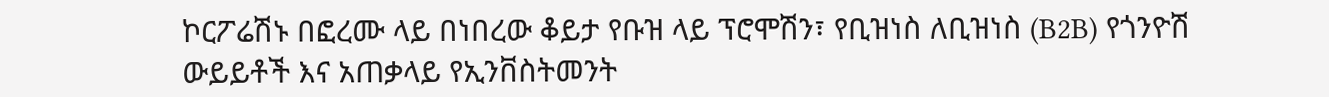ኮርፖሬሽኑ በፎረሙ ላይ በነበረው ቆይታ የቡዝ ላይ ፕሮሞሽን፣ የቢዝነስ ለቢዝነስ (B2B) የጎንዮሽ ውይይቶች እና አጠቃላይ የኢንቨስትመንት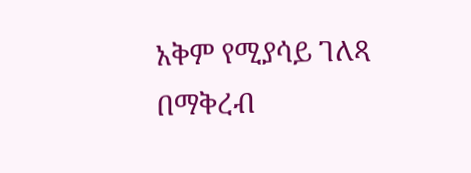አቅም የሚያሳይ ገለጻ በማቅረብ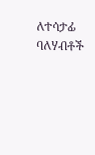ለተሳታፊ ባለሃብቶች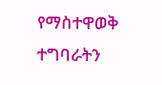የማስተዋወቅ ተግባራትን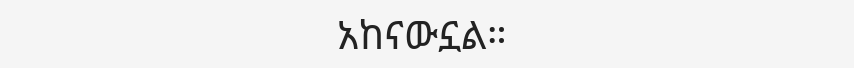አከናውኗል።